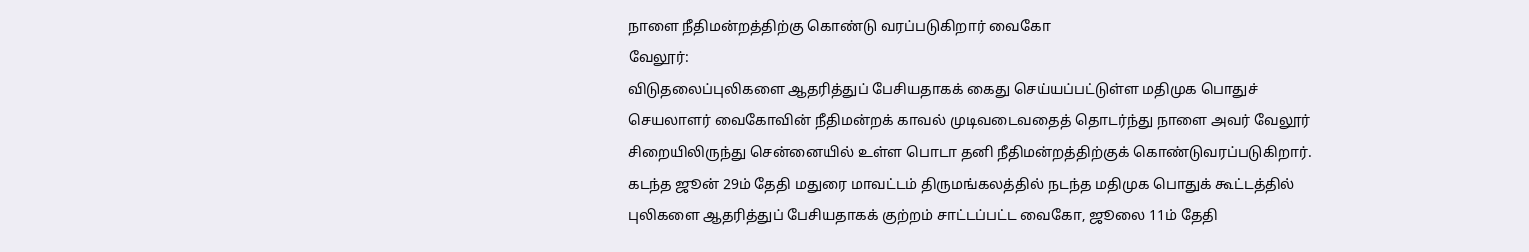நாளை நீதிமன்றத்திற்கு கொண்டு வரப்படுகிறார் வைகோ
வேலூர்:
விடுதலைப்புலிகளை ஆதரித்துப் பேசியதாகக் கைது செய்யப்பட்டுள்ள மதிமுக பொதுச் செயலாளர் வைகோவின் நீதிமன்றக் காவல் முடிவடைவதைத் தொடர்ந்து நாளை அவர் வேலூர் சிறையிலிருந்து சென்னையில் உள்ள பொடா தனி நீதிமன்றத்திற்குக் கொண்டுவரப்படுகிறார்.
கடந்த ஜூன் 29ம் தேதி மதுரை மாவட்டம் திருமங்கலத்தில் நடந்த மதிமுக பொதுக் கூட்டத்தில் புலிகளை ஆதரித்துப் பேசியதாகக் குற்றம் சாட்டப்பட்ட வைகோ, ஜூலை 11ம் தேதி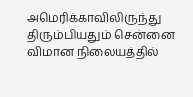அமெரிக்காவிலிருந்து திரும்பியதும் சென்னை விமான நிலையத்தில்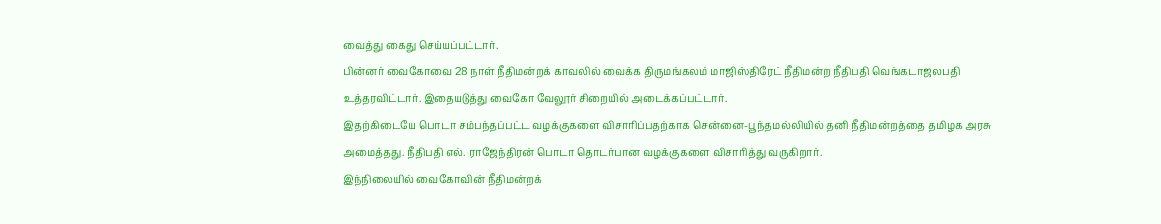வைத்து கைது செய்யப்பட்டார்.
பின்னர் வைகோவை 28 நாள் நீதிமன்றக் காவலில் வைக்க திருமங்கலம் மாஜிஸ்திரேட் நீதிமன்ற நீதிபதி வெங்கடாஜலபதி உத்தரவிட்டார். இதையடுத்து வைகோ வேலூர் சிறையில் அடைக்கப்பட்டார்.
இதற்கிடையே பொடா சம்பந்தப்பட்ட வழக்குகளை விசாரிப்பதற்காக சென்னை-பூந்தமல்லியில் தனி நீதிமன்றத்தை தமிழக அரசு அமைத்தது. நீதிபதி எல். ராஜேந்திரன் பொடா தொடர்பான வழக்குகளை விசாரித்து வருகிறார்.
இந்நிலையில் வைகோவின் நீதிமன்றக்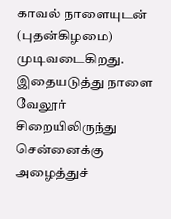காவல் நாளையுடன் (புதன்கிழமை) முடிவடைகிறது.
இதையடுத்து நாளை வேலூர் சிறையிலிருந்து சென்னைக்கு அழைத்துச்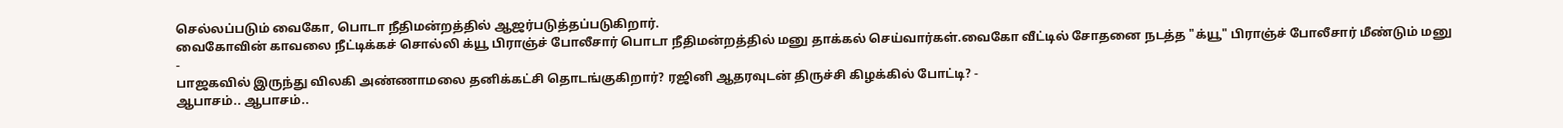செல்லப்படும் வைகோ, பொடா நீதிமன்றத்தில் ஆஜர்படுத்தப்படுகிறார்.
வைகோவின் காவலை நீட்டிக்கச் சொல்லி க்யூ பிராஞ்ச் போலீசார் பொடா நீதிமன்றத்தில் மனு தாக்கல் செய்வார்கள்.வைகோ வீட்டில் சோதனை நடத்த "க்யூ" பிராஞ்ச் போலீசார் மீண்டும் மனு
-
பாஜகவில் இருந்து விலகி அண்ணாமலை தனிக்கட்சி தொடங்குகிறார்? ரஜினி ஆதரவுடன் திருச்சி கிழக்கில் போட்டி? -
ஆபாசம்.. ஆபாசம்..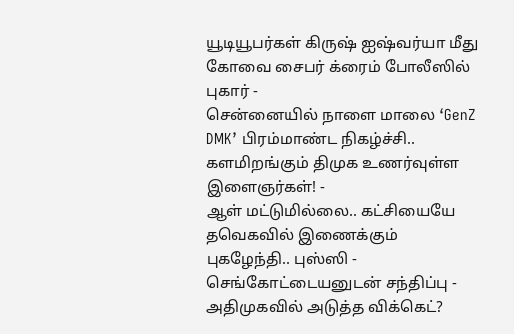யூடியூபர்கள் கிருஷ் ஐஷ்வர்யா மீது கோவை சைபர் க்ரைம் போலீஸில் புகார் -
சென்னையில் நாளை மாலை ‘GenZ DMK’ பிரம்மாண்ட நிகழ்ச்சி.. களமிறங்கும் திமுக உணர்வுள்ள இளைஞர்கள்! -
ஆள் மட்டுமில்லை.. கட்சியையே தவெகவில் இணைக்கும் புகழேந்தி.. புஸ்ஸி - செங்கோட்டையனுடன் சந்திப்பு -
அதிமுகவில் அடுத்த விக்கெட்?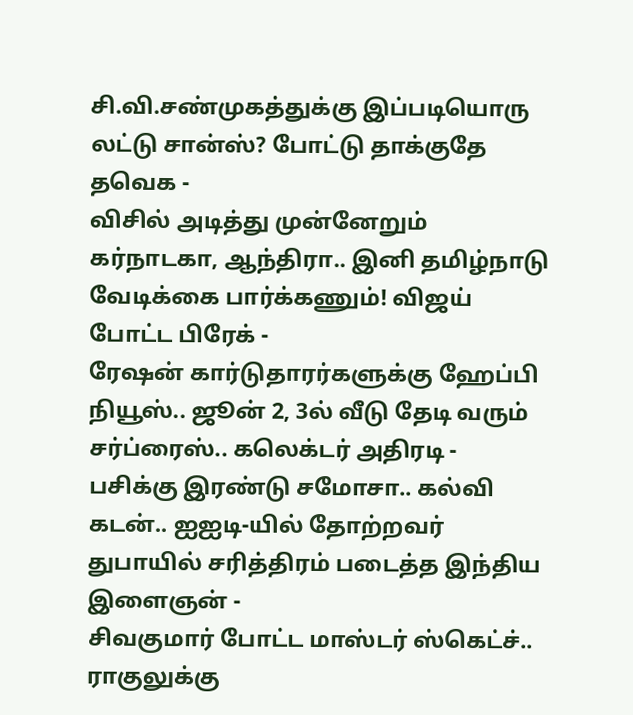சி.வி.சண்முகத்துக்கு இப்படியொரு லட்டு சான்ஸ்? போட்டு தாக்குதே தவெக -
விசில் அடித்து முன்னேறும் கர்நாடகா, ஆந்திரா.. இனி தமிழ்நாடு வேடிக்கை பார்க்கணும்! விஜய் போட்ட பிரேக் -
ரேஷன் கார்டுதாரர்களுக்கு ஹேப்பி நியூஸ்.. ஜூன் 2, 3ல் வீடு தேடி வரும் சர்ப்ரைஸ்.. கலெக்டர் அதிரடி -
பசிக்கு இரண்டு சமோசா.. கல்வி கடன்.. ஐஐடி-யில் தோற்றவர் துபாயில் சரித்திரம் படைத்த இந்திய இளைஞன் -
சிவகுமார் போட்ட மாஸ்டர் ஸ்கெட்ச்.. ராகுலுக்கு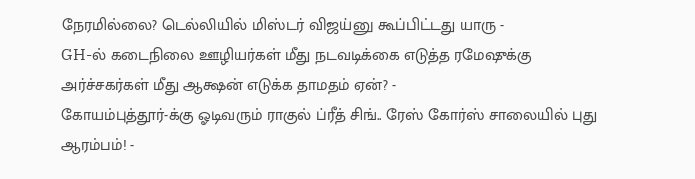நேரமில்லை? டெல்லியில் மிஸ்டர் விஜய்னு கூப்பிட்டது யாரு -
GH-ல் கடைநிலை ஊழியர்கள் மீது நடவடிக்கை எடுத்த ரமேஷுக்கு அர்ச்சகர்கள் மீது ஆக்ஷன் எடுக்க தாமதம் ஏன்? -
கோயம்புத்தூர்-க்கு ஓடிவரும் ராகுல் ப்ரீத் சிங்.. ரேஸ் கோர்ஸ் சாலையில் புது ஆரம்பம்! -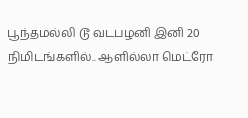பூந்தமல்லி டூ வடபழனி இனி 20 நிமிடங்களில்.. ஆளில்லா மெட்ரோ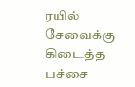ரயில் சேவைக்கு கிடைத்த பச்சை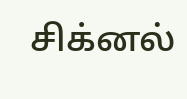சிக்னல்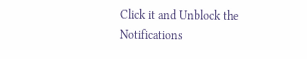Click it and Unblock the Notifications